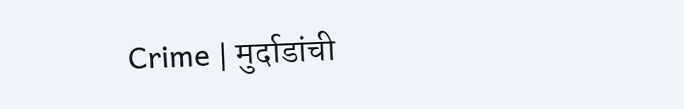Crime | मुर्दाडांची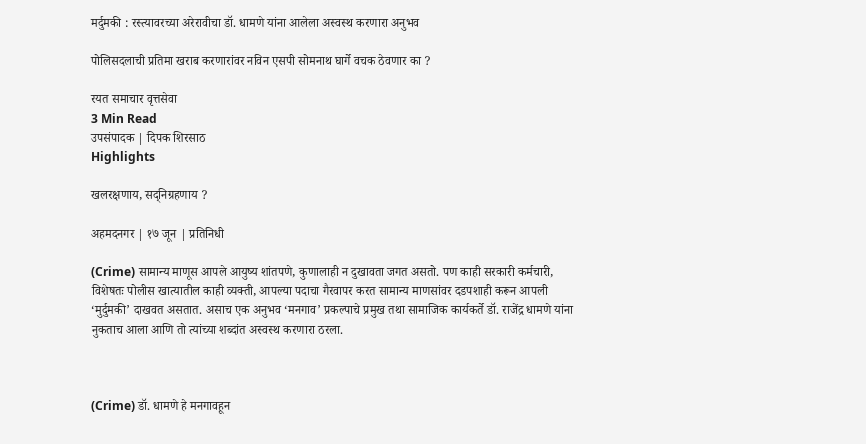मर्दुमकी : रस्त्यावरच्या अरेरावीचा डॉ. धामणे यांना आलेला अस्वस्थ करणारा अनुभव

पोलिसदलाची प्रतिमा खराब करणारांवर नविन एसपी सोमनाथ घार्गे वचक ठेवणार का ?

रयत समाचार वृत्तसेवा
3 Min Read
उपसंपादक | दिपक शिरसाठ
Highlights

खलरक्षणाय, सद्निग्रहणाय ?

अहमदनगर | १७ जून | प्रतिनिधी

(Crime) सामान्य माणूस आपले आयुष्य शांतपणे, कुणालाही न दुखावता जगत असतो. पण काही सरकारी कर्मचारी, विशेषतः पोलीस खात्यातील काही व्यक्ती, आपल्या पदाचा गैरवापर करत सामान्य माणसांवर दडपशाही करून आपली ‘मुर्दुमकी’ दाखवत असतात. असाच एक अनुभव ‘मनगाव’ प्रकल्पाचे प्रमुख तथा सामाजिक कार्यकर्ते डॉ. राजेंद्र धामणे यांना नुकताच आला आणि तो त्यांच्या शब्दांत अस्वस्थ करणारा ठरला.



(Crime) डॉ. धामणे हे मनगावहून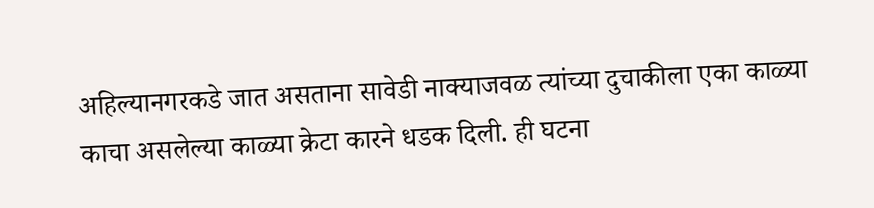अहिल्यानगरकडे जात असताना सावेडी नाक्याजवळ त्यांच्या दुचाकीला एका काळ्या काचा असलेल्या काळ्या क्रेटा कारने धडक दिली. ही घटना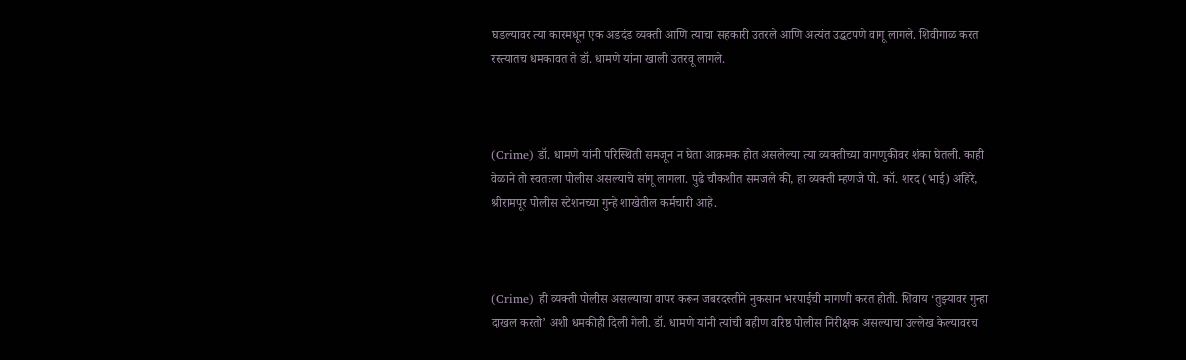घडल्यावर त्या कारमधून एक अडदंड व्यक्ती आणि त्याचा सहकारी उतरले आणि अत्यंत उद्धटपणे वागू लागले. शिवीगाळ करत रस्त्यातच धमकावत ते डॉ. धामणे यांना खाली उतरवू लागले.



(Crime) डॉ. धामणे यांनी परिस्थिती समजून न घेता आक्रमक होत असलेल्या त्या व्यक्तीच्या वागणुकीवर शंका घेतली. काही वेळाने तो स्वतःला पोलीस असल्याचे सांगू लागला. पुढे चौकशीत समजले की, हा व्यक्ती म्हणजे पो. कॉ. शरद (भाई) अहिरे, श्रीरामपूर पोलीस स्टेशनच्या गुन्हे शाखेतील कर्मचारी आहे.



(Crime) ही व्यक्ती पोलीस असल्याचा वापर करून जबरदस्तीने नुकसान भरपाईची मागणी करत होती. शिवाय ‘तुझ्यावर गुन्हा दाखल करतो’ अशी धमकीही दिली गेली. डॉ. धामणे यांनी त्यांची बहीण वरिष्ठ पोलीस निरीक्षक असल्याचा उल्लेख केल्यावरच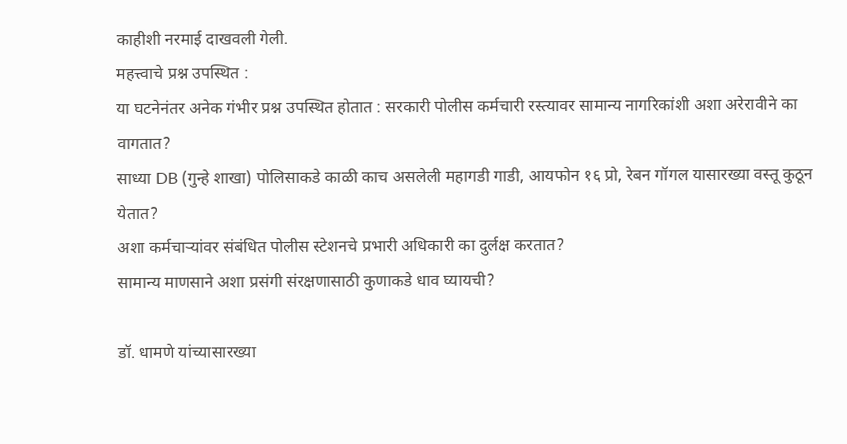काहीशी नरमाई दाखवली गेली.
महत्त्वाचे प्रश्न उपस्थित :
या घटनेनंतर अनेक गंभीर प्रश्न उपस्थित होतात : सरकारी पोलीस कर्मचारी रस्त्यावर सामान्य नागरिकांशी अशा अरेरावीने का वागतात?
साध्या DB (गुन्हे शाखा) पोलिसाकडे काळी काच असलेली महागडी गाडी, आयफोन १६ प्रो, रेबन गॉगल यासारख्या वस्तू कुठून येतात?
अशा कर्मचाऱ्यांवर संबंधित पोलीस स्टेशनचे प्रभारी अधिकारी का दुर्लक्ष करतात?
सामान्य माणसाने अशा प्रसंगी संरक्षणासाठी कुणाकडे धाव घ्यायची?

डॉ. धामणे यांच्यासारख्या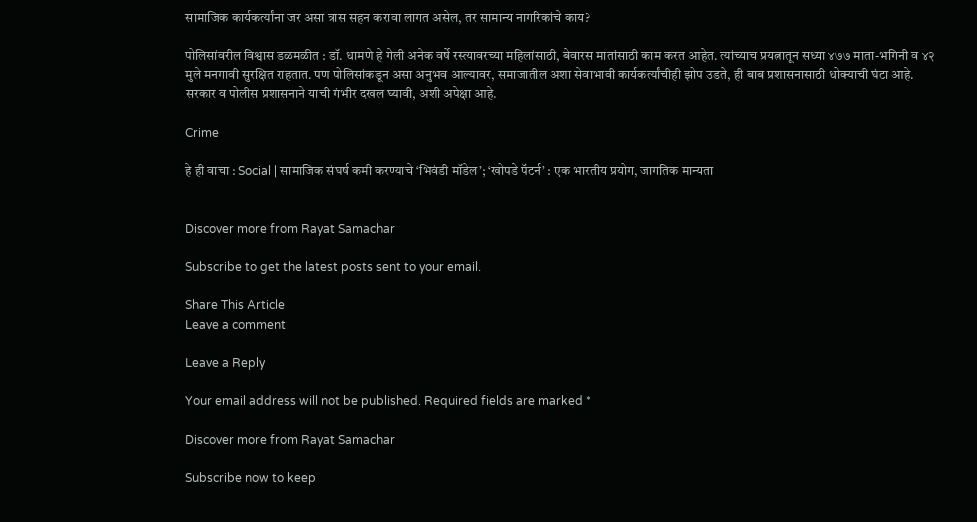सामाजिक कार्यकर्त्यांना जर असा त्रास सहन करावा लागत असेल, तर सामान्य नागरिकांचे काय?

पोलिसांवरील विश्वास डळमळीत : डॉ. धामणे हे गेली अनेक वर्षे रस्त्यावरच्या महिलांसाठी, बेवारस मातांसाठी काम करत आहेत. त्यांच्याच प्रयत्नातून सध्या ४७७ माता-भगिनी व ४२ मुले मनगावी सुरक्षित राहतात. पण पोलिसांकडून असा अनुभव आल्यावर, समाजातील अशा सेवाभावी कार्यकर्त्यांचीही झोप उडते, ही बाब प्रशासनासाठी धोक्याची घंटा आहे.
सरकार व पोलीस प्रशासनाने याची गंभीर दखल घ्यावी, अशी अपेक्षा आहे.

Crime

हे ही वाचा : Social | सामाजिक संघर्ष कमी करण्याचे ‘भिवंडी मॉडेल’; ‘खोपडे पॅटर्न’ : एक भारतीय प्रयोग, जागतिक मान्यता


Discover more from Rayat Samachar

Subscribe to get the latest posts sent to your email.

Share This Article
Leave a comment

Leave a Reply

Your email address will not be published. Required fields are marked *

Discover more from Rayat Samachar

Subscribe now to keep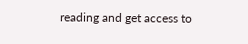reading and get access to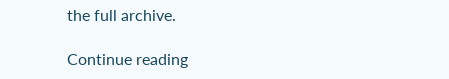the full archive.

Continue reading